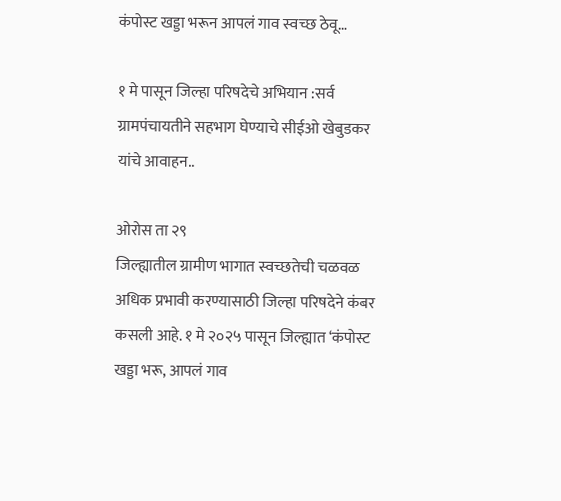कंपोस्ट खड्डा भरून आपलं गाव स्वच्छ ठेवू…

१ मे पासून जिल्हा परिषदेचे अभियान :सर्व ग्रामपंचायतीने सहभाग घेण्याचे सीईओ खेबुडकर यांचे आवाहन..

ओरोस ता २९
जिल्ह्यातील ग्रामीण भागात स्वच्छतेची चळवळ अधिक प्रभावी करण्यासाठी जिल्हा परिषदेने कंबर कसली आहे. १ मे २०२५ पासून जिल्ह्यात ‘कंपोस्ट खड्डा भरू, आपलं गाव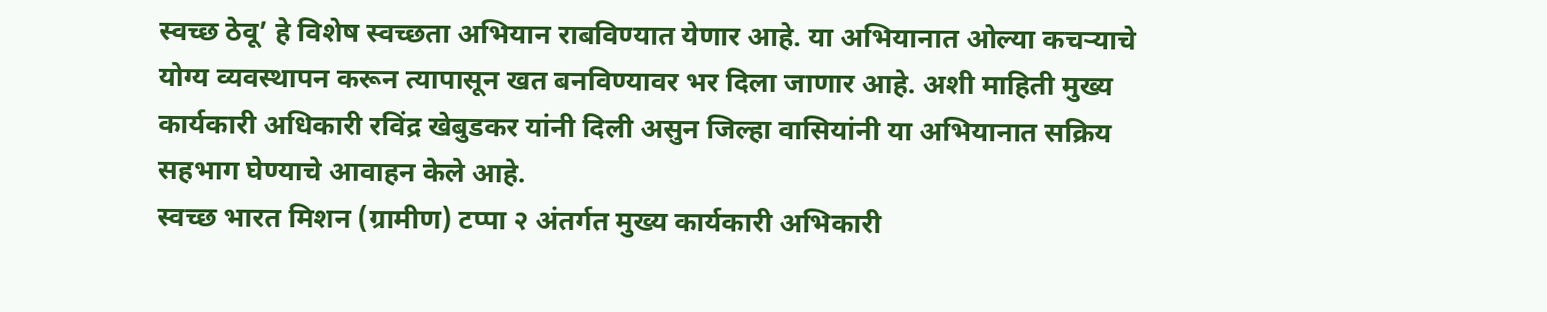स्वच्छ ठेवू’ हे विशेष स्वच्छता अभियान राबविण्यात येणार आहे. या अभियानात ओल्या कचऱ्याचे योग्य व्यवस्थापन करून त्यापासून खत बनविण्यावर भर दिला जाणार आहे. अशी माहिती मुख्य कार्यकारी अधिकारी रविंद्र खेबुडकर यांनी दिली असुन जिल्हा वासियांनी या अभियानात सक्रिय सहभाग घेण्याचे आवाहन केले आहे.
स्वच्छ भारत मिशन (ग्रामीण) टप्पा २ अंतर्गत मुख्य कार्यकारी अभिकारी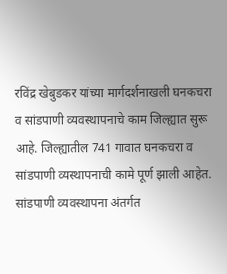रविंद्र खेबुडकर यांच्या मार्गदर्शनाखली घनकचरा व सांडपाणी व्यवस्थापनाचे काम जिल्ह्यात सुरू आहे. जिल्ह्यातील 741 गावात घनकचरा व सांडपाणी व्यस्थापनाची कामे पूर्ण झाली आहेत. सांडपाणी व्यवस्थापना अंतर्गत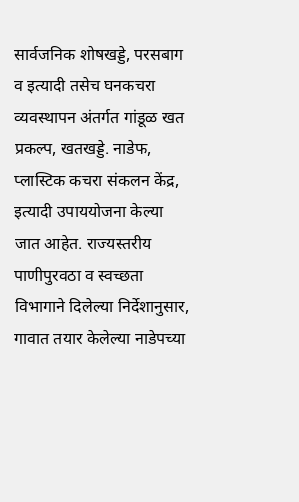सार्वजनिक शोषखड्डे, परसबाग व इत्यादी तसेच घनकचरा व्यवस्थापन अंतर्गत गांडूळ खत प्रकल्प, खतखड्डे. नाडेफ, प्लास्टिक कचरा संकलन केंद्र, इत्यादी उपाययोजना केल्या जात आहेत. राज्यस्तरीय पाणीपुरवठा व स्वच्छता विभागाने दिलेल्या निर्देशानुसार, गावात तयार केलेल्या नाडेपच्या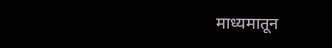माध्यमातून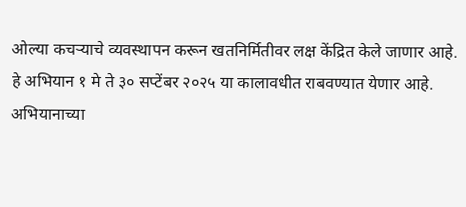ओल्या कचऱ्याचे व्यवस्थापन करून खतनिर्मितीवर लक्ष केंद्रित केले जाणार आहे.
हे अभियान १ मे ते ३० सप्टेंबर २०२५ या कालावधीत राबवण्यात येणार आहे. अभियानाच्या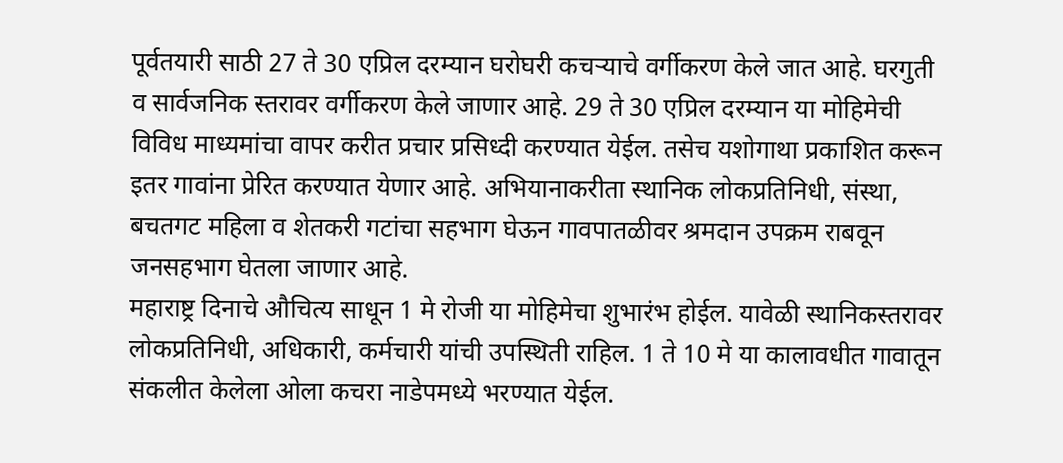पूर्वतयारी साठी 27 ते 30 एप्रिल दरम्यान घरोघरी कचऱ्याचे वर्गीकरण केले जात आहे. घरगुती व सार्वजनिक स्तरावर वर्गीकरण केले जाणार आहे. 29 ते 30 एप्रिल दरम्यान या मोहिमेची विविध माध्यमांचा वापर करीत प्रचार प्रसिध्दी करण्यात येईल. तसेच यशोगाथा प्रकाशित करून इतर गावांना प्रेरित करण्यात येणार आहे. अभियानाकरीता स्थानिक लोकप्रतिनिधी, संस्था, बचतगट महिला व शेतकरी गटांचा सहभाग घेऊन गावपातळीवर श्रमदान उपक्रम राबवून जनसहभाग घेतला जाणार आहे.
महाराष्ट्र दिनाचे औचित्य साधून 1 मे रोजी या मोहिमेचा शुभारंभ होईल. यावेळी स्थानिकस्तरावर लोकप्रतिनिधी, अधिकारी, कर्मचारी यांची उपस्थिती राहिल. 1 ते 10 मे या कालावधीत गावातून संकलीत केलेला ओला कचरा नाडेपमध्ये भरण्यात येईल.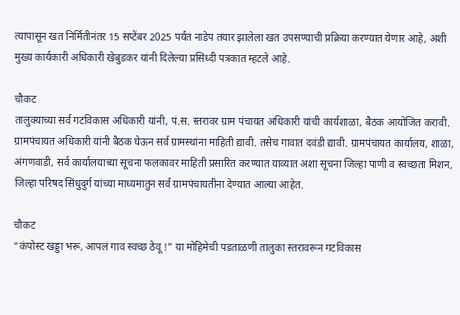त्यापासून खत निर्मितीनंतर 15 सप्टेंबर 2025 पर्यंत नाडेप तयार झालेला खत उपसण्याची प्रक्रिया करण्यात येणार आहे, अशी मुख्य कार्यकारी अधिकारी खेबुडकर यांनी दिलेल्या प्रसिध्दी पत्रकात म्हटले आहे.

चौकट
तालुक्याच्या सर्व गटविकास अधिकारी यांनी, पं.स. स्तरावर ग्राम पंचायत अधिकारी यांची कार्यशाळा, बैठक आयोजित करावी. ग्रामपंचायत अधिकारी यांनी बैठक घेऊन सर्व ग्रामस्थांना माहिती द्यावी. तसेच गावात दवंडी द्यावी. ग्रामपंचायत कार्यालय, शाळा, अंगणवाडी, सर्व कार्यालयाच्या सूचना फलकावर माहिती प्रसारित करण्यात याव्यात अशा सूचना जिल्हा पाणी व स्वच्छता मिशन, जिल्हा परिषद सिंधुदुर्ग यांच्या माध्यमातुन सर्व ग्रामपंचायतीना देण्यात आल्या आहेत.

चौकट
“कंपोस्ट खड्डा भरू, आपलं गाव स्वच्छ ठेवू !” या मोहिमेची पडताळणी तालुका स्तरावरून गटविकास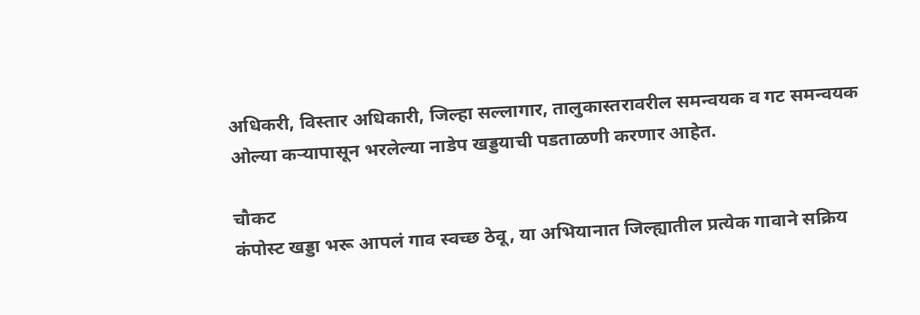अधिकरी, विस्तार अधिकारी, जिल्हा सल्लागार, तालुकास्तरावरील समन्वयक व गट समन्वयक ओल्या कऱ्यापासून भरलेल्या नाडेप खड्डयाची पडताळणी करणार आहेत.

चौकट
कंपोस्ट खड्डा भरू आपलं गाव स्वच्छ ठेवू, या अभियानात जिल्ह्यातील प्रत्येक गावाने सक्रिय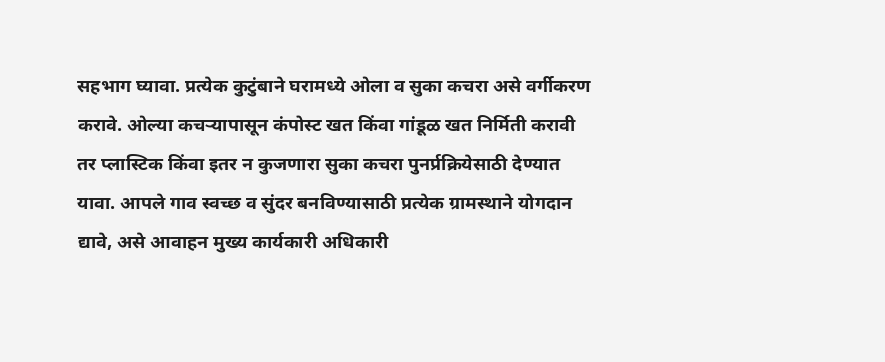सहभाग घ्यावा. प्रत्येक कुटुंबाने घरामध्ये ओला व सुका कचरा असे वर्गीकरण करावे. ओल्या कचऱ्यापासून कंपोस्ट खत किंवा गांडूळ खत निर्मिती करावी तर प्लास्टिक किंवा इतर न कुजणारा सुका कचरा पुनर्प्रक्रियेसाठी देण्यात यावा. आपले गाव स्वच्छ व सुंदर बनविण्यासाठी प्रत्येक ग्रामस्थाने योगदान द्यावे, असे आवाहन मुख्य कार्यकारी अधिकारी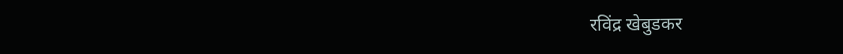रविंद्र खेबुडकर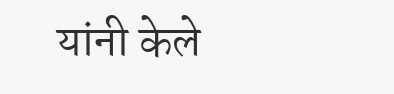यांनी केले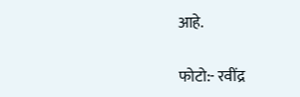आहे.

फोटो:- रवींद्र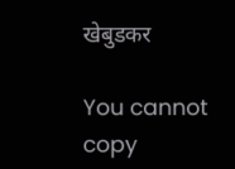खेबुडकर

You cannot copy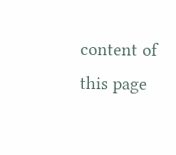content of this page